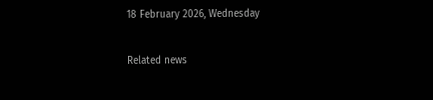18 February 2026, Wednesday

Related news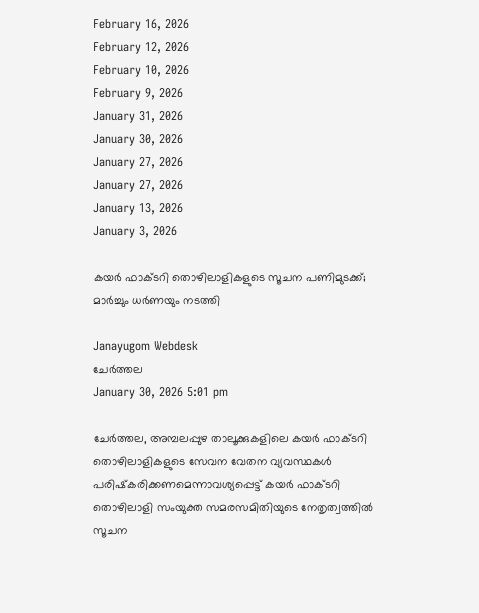February 16, 2026
February 12, 2026
February 10, 2026
February 9, 2026
January 31, 2026
January 30, 2026
January 27, 2026
January 27, 2026
January 13, 2026
January 3, 2026

കയർ ഫാക്ടറി തൊഴിലാളികളുടെ സൂചന പണിമുടക്ക്; മാർച്ചും ധർണയും നടത്തി

Janayugom Webdesk
ചേർത്തല
January 30, 2026 5:01 pm

ചേർത്തല, അമ്പലപ്പുഴ താലൂക്കുകളിലെ കയർ ഫാക്ടറി തൊഴിലാളികളുടെ സേവന വേതന വ്യവസ്ഥകൾ പരിഷ്‌കരിക്കണമെന്നാവശ്യപ്പെട്ട് കയർ ഫാക്ടറി തൊഴിലാളി സംയുക്ത സമരസമിതിയുടെ നേതൃത്വത്തിൽ സൂചന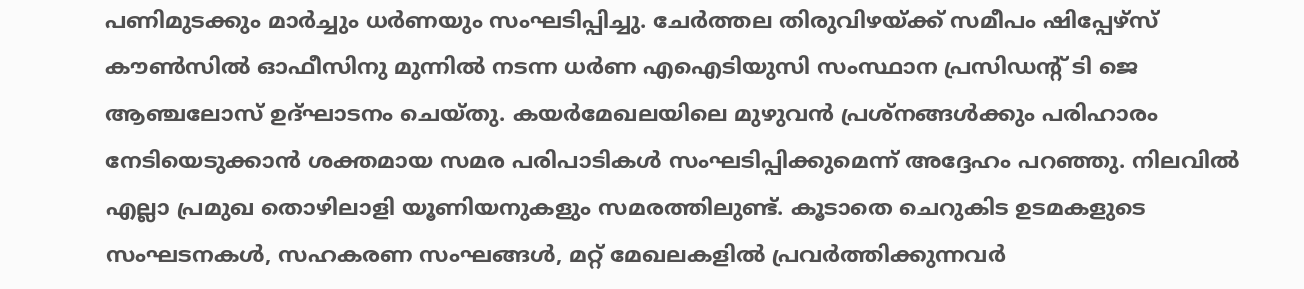പണിമുടക്കും മാർച്ചും ധർണയും സംഘടിപ്പിച്ചു. ചേർത്തല തിരുവിഴയ്ക്ക് സമീപം ഷിപ്പേഴ്‌സ് കൗൺസിൽ ഓഫീസിനു മുന്നിൽ നടന്ന ധർണ എഐടിയുസി സംസ്ഥാന പ്രസിഡന്റ് ടി ജെ ആഞ്ചലോസ് ഉദ്ഘാടനം ചെയ്തു. കയർമേഖലയിലെ മുഴുവൻ പ്രശ്നങ്ങൾക്കും പരിഹാരം നേടിയെടുക്കാൻ ശക്തമായ സമര പരിപാടികൾ സംഘടിപ്പിക്കുമെന്ന് അദ്ദേഹം പറഞ്ഞു. നിലവിൽ എല്ലാ പ്രമുഖ തൊഴിലാളി യൂണിയനുകളും സമരത്തിലുണ്ട്. കൂടാതെ ചെറുകിട ഉടമകളുടെ സംഘടനകൾ, സഹകരണ സംഘങ്ങൾ, മറ്റ് മേഖലകളിൽ പ്രവർത്തിക്കുന്നവർ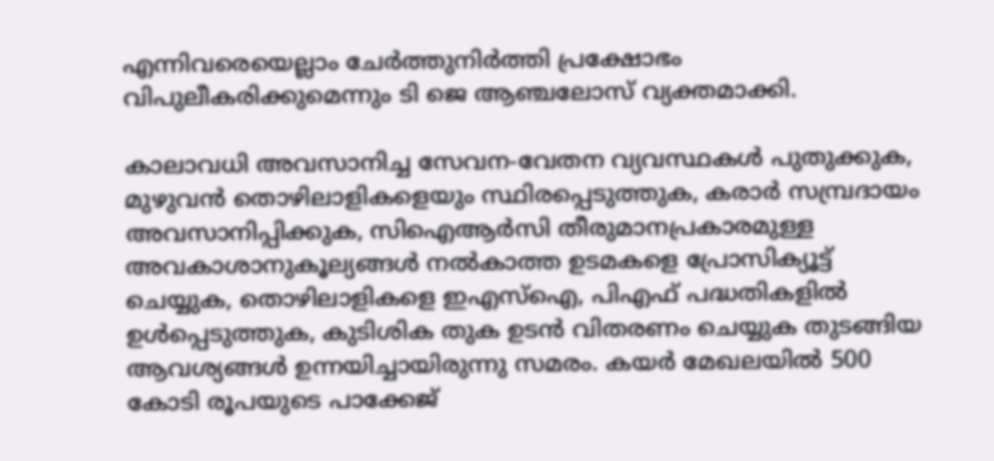എന്നിവരെയെല്ലാം ചേർത്തുനിർത്തി പ്രക്ഷോഭം വിപുലീകരിക്കുമെന്നും ടി ജെ ആഞ്ചലോസ് വ്യക്തമാക്കി.

കാലാവധി അവസാനിച്ച സേവന‑വേതന വ്യവസ്ഥകൾ പുതുക്കുക, മുഴുവൻ തൊഴിലാളികളെയും സ്ഥിരപ്പെടുത്തുക, കരാർ സമ്പ്രദായം അവസാനിപ്പിക്കുക, സിഐആർസി തീരുമാനപ്രകാരമുള്ള അവകാശാനുകൂല്യങ്ങൾ നൽകാത്ത ഉടമകളെ പ്രോസിക്യൂട്ട് ചെയ്യുക, തൊഴിലാളികളെ ഇഎസ്ഐ, പിഎഫ് പദ്ധതികളിൽ ഉൾപ്പെടുത്തുക, കുടിശിക തുക ഉടൻ വിതരണം ചെയ്യുക തുടങ്ങിയ ആവശ്യങ്ങൾ ഉന്നയിച്ചായിരുന്നു സമരം. കയർ മേഖലയിൽ 500 കോടി രൂപയുടെ പാക്കേജ്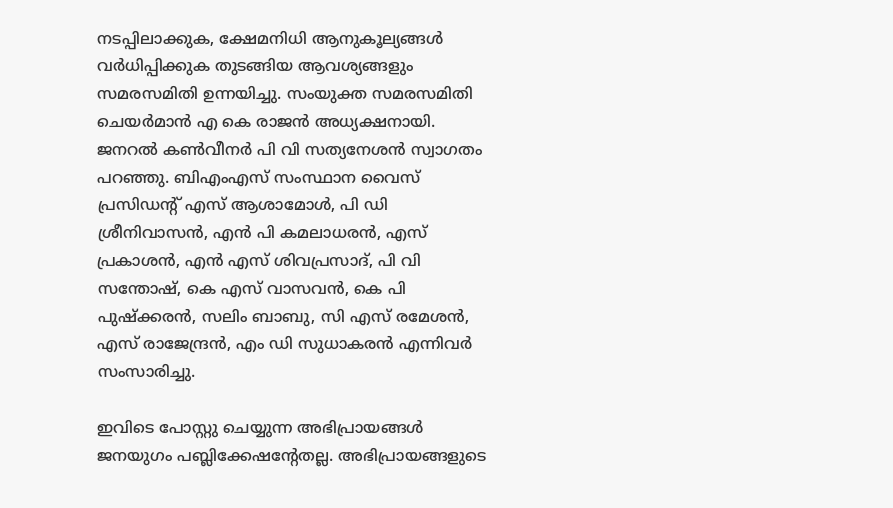നടപ്പിലാക്കുക, ക്ഷേമനിധി ആനുകൂല്യങ്ങൾ വര്‍ധിപ്പിക്കുക തുടങ്ങിയ ആവശ്യങ്ങളും സമരസമിതി ഉന്നയിച്ചു. സംയുക്ത സമരസമിതി ചെയർമാൻ എ കെ രാജൻ അധ്യക്ഷനായി. ജനറൽ കൺവീനർ പി വി സത്യനേശൻ സ്വാഗതം പറഞ്ഞു. ബിഎംഎസ് സംസ്ഥാന വൈസ് പ്രസിഡന്റ് എസ് ആശാമോൾ, പി ഡി ശ്രീനിവാസൻ, എൻ പി കമലാധരൻ, എസ് പ്രകാശൻ, എൻ എസ് ശിവപ്രസാദ്, പി വി സന്തോഷ്, കെ എസ് വാസവൻ, കെ പി പുഷ്‌ക്കരൻ, സലിം ബാബു, സി എസ് രമേശൻ, എസ് രാജേന്ദ്രൻ, എം ഡി സുധാകരൻ എന്നിവർ സംസാരിച്ചു.

ഇവിടെ പോസ്റ്റു ചെയ്യുന്ന അഭിപ്രായങ്ങള്‍ ജനയുഗം പബ്ലിക്കേഷന്റേതല്ല. അഭിപ്രായങ്ങളുടെ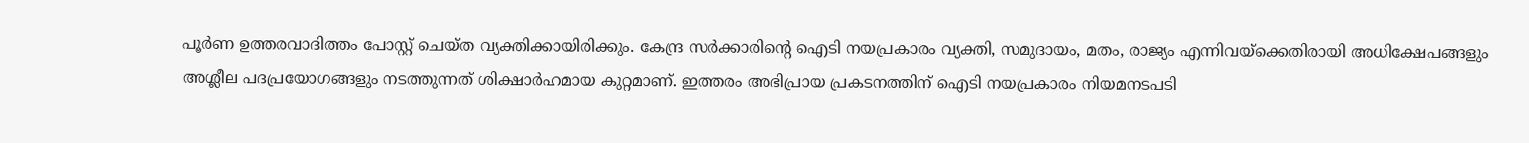പൂര്‍ണ ഉത്തരവാദിത്തം പോസ്റ്റ് ചെയ്ത വ്യക്തിക്കായിരിക്കും. കേന്ദ്ര സര്‍ക്കാരിന്റെ ഐടി നയപ്രകാരം വ്യക്തി, സമുദായം, മതം, രാജ്യം എന്നിവയ്‌ക്കെതിരായി അധിക്ഷേപങ്ങളും അശ്ലീല പദപ്രയോഗങ്ങളും നടത്തുന്നത് ശിക്ഷാര്‍ഹമായ കുറ്റമാണ്. ഇത്തരം അഭിപ്രായ പ്രകടനത്തിന് ഐടി നയപ്രകാരം നിയമനടപടി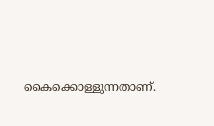കൈക്കൊള്ളുന്നതാണ്.